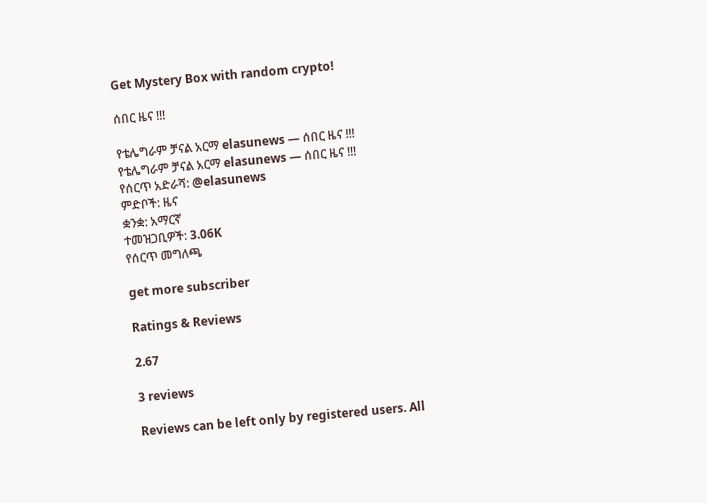Get Mystery Box with random crypto!

ሰበር ዜና !!!

የቴሌግራም ቻናል አርማ elasunews — ሰበር ዜና !!!
የቴሌግራም ቻናል አርማ elasunews — ሰበር ዜና !!!
የሰርጥ አድራሻ: @elasunews
ምድቦች: ዜና
ቋንቋ: አማርኛ
ተመዝጋቢዎች: 3.06K
የሰርጥ መግለጫ

get more subscriber

Ratings & Reviews

2.67

3 reviews

Reviews can be left only by registered users. All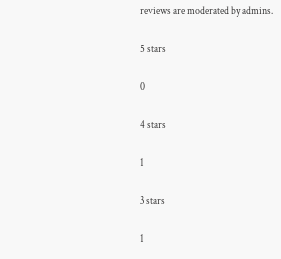reviews are moderated by admins.

5 stars

0

4 stars

1

3 stars

1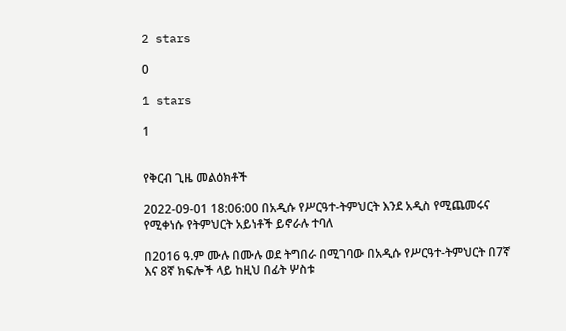2 stars

0

1 stars

1


የቅርብ ጊዜ መልዕክቶች

2022-09-01 18:06:00 በአዲሱ የሥርዓተ-ትምህርት እንደ አዲስ የሚጨመሩና የሚቀነሱ የትምህርት አይነቶች ይኖራሉ ተባለ

በ2016 ዓ.ም ሙሉ በሙሉ ወደ ትግበራ በሚገባው በአዲሱ የሥርዓተ-ትምህርት በ7ኛ እና 8ኛ ክፍሎች ላይ ከዚህ በፊት ሦስቱ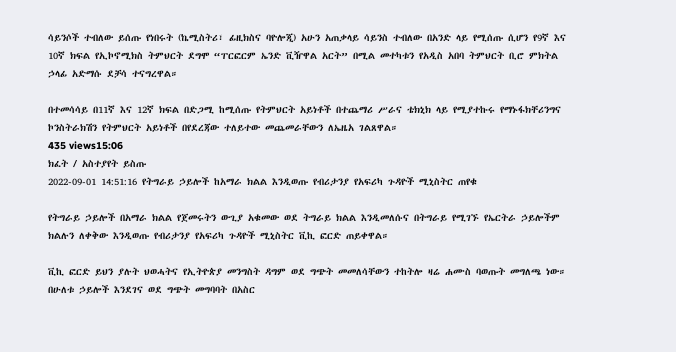ሳይንሶች ተብለው ይሰጡ የነበሩት (ኬሚስትሪ፣ ፊዚክስና ባዮሎጂ) አሁን አጠቃላይ ሳይንስ ተብለው በአንድ ላይ የሚሰጡ ሲሆን የ9ኛ እና 10ኛ ክፍል የኢኮኖሚክስ ትምህርት ደግሞ “ፐርፎርም ኤንድ ቪዥዋል አርት” በሚል መተካቱን የአዲስ አበባ ትምህርት ቢሮ ምክትል ኃላፊ አድማሱ ደቻሳ ተናግረዋል።

በተመሳሳይ በ11ኛ እና 12ኛ ክፍል በድጋሚ ከሚሰጡ የትምህርት አይነቶች በተጨማሪ ሥራና ቴክኒክ ላይ የሚያተኩሩ የማኑፋክቸሪንግና ኮንስትራክሽን የትምህርት አይነቶች በየደረጃው ተለይተው መጨመራቸውን ለኤዜአ ገልጸዋል።
435 views15:06
ክፈት / አስተያየት ይስጡ
2022-09-01 14:51:16 የትግራይ ኃይሎች ከአማራ ክልል እንዲወጡ የብሪታንያ የአፍሪካ ጉዳዮች ሚኒስትር ጠየቁ

የትግራይ ኃይሎች በአማራ ክልል የጀመሩትን ውጊያ አቁመው ወደ ትግራይ ክልል እንዲመለሱና በትግራይ የሚገኙ የኤርትራ ኃይሎችም ክልሉን ለቀቅው እንዲወጡ የብሪታንያ የአፍሪካ ጉዳዮች ሚኒስትር ቪኪ ፎርድ ጠይቀዋል።

ቪኪ ፎርድ ይህን ያሉት ህወሓትና የኢትዮጵያ መንግስት ዳግም ወደ ግጭት መመለሳቸውን ተከትሎ ዛሬ ሐሙስ ባወጡት መግለጫ ነው። በሁለቱ ኃይሎች እንደገና ወደ ግጭት መግባባት በአስር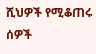ሺህዎች የሚቆጠሩ ሰዎች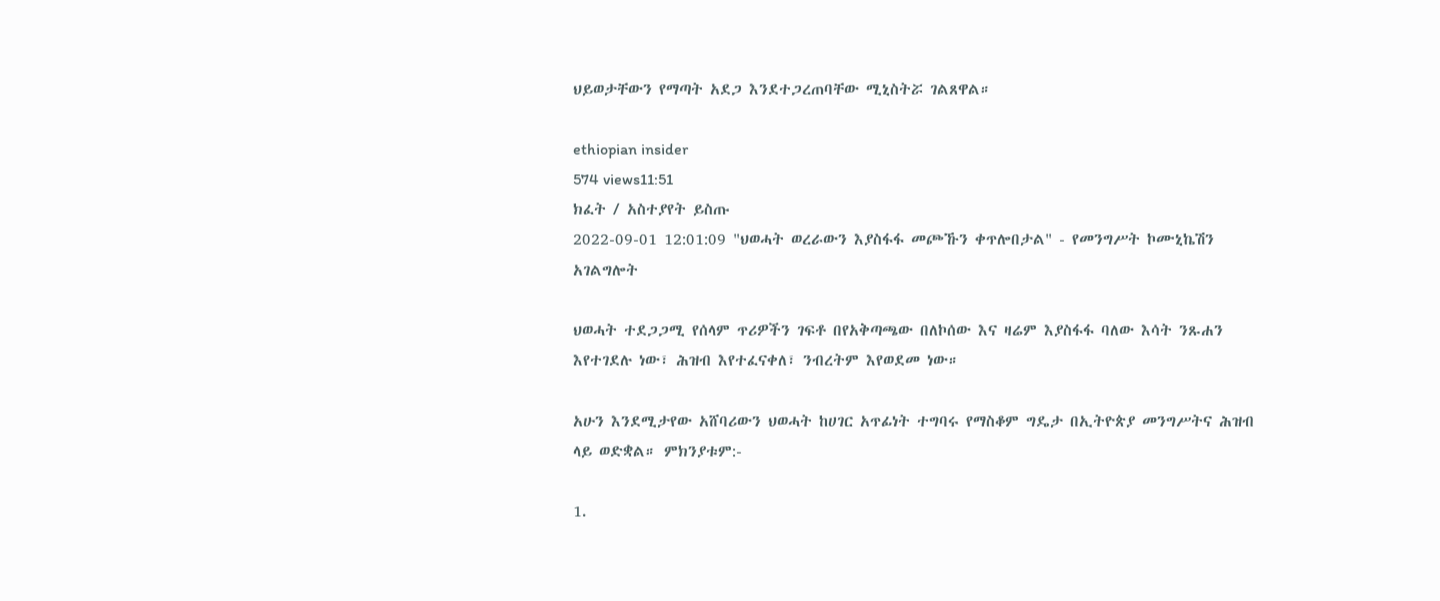ህይወታቸውን የማጣት አደጋ እንደተጋረጠባቸው ሚኒስትሯ ገልጸዋል።

ethiopian insider
574 views11:51
ክፈት / አስተያየት ይስጡ
2022-09-01 12:01:09 "ህወሓት ወረራውን እያስፋፋ መጮኹን ቀጥሎበታል" - የመንግሥት ኮሙኒኬሽን አገልግሎት

ህወሓት ተደጋጋሚ የሰላም ጥሪዎችን ገፍቶ በየአቅጣጫው በለኮሰው እና ዛሬም እያስፋፋ ባለው እሳት ንጹሐን እየተገደሉ ነው፣ ሕዝብ እየተፈናቀለ፣ ንብረትም እየወደመ ነው።

አሁን እንደሚታየው አሸባሪውን ህወሓት ከሀገር አጥፊነት ተግባሩ የማስቆም ግዴታ በኢትዮጵያ መንግሥትና ሕዝብ ላይ ወድቋል። ምክንያቱም:-

1.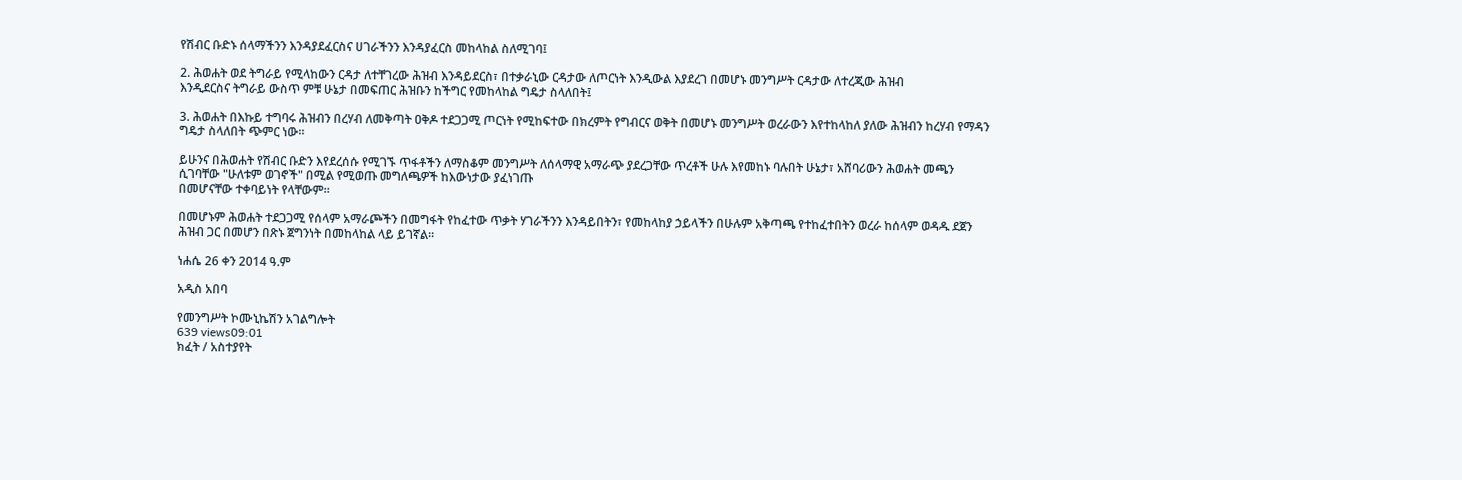የሽብር ቡድኑ ሰላማችንን እንዳያደፈርስና ሀገራችንን እንዳያፈርስ መከላከል ስለሚገባ፤

2. ሕወሐት ወደ ትግራይ የሚላከውን ርዳታ ለተቸገረው ሕዝብ እንዳይደርስ፣ በተቃራኒው ርዳታው ለጦርነት እንዲውል እያደረገ በመሆኑ መንግሥት ርዳታው ለተረጂው ሕዝብ
እንዲደርስና ትግራይ ውስጥ ምቹ ሁኔታ በመፍጠር ሕዝቡን ከችግር የመከላከል ግዴታ ስላለበት፤

3. ሕወሐት በእኩይ ተግባሩ ሕዝብን በረሃብ ለመቅጣት ዐቅዶ ተደጋጋሚ ጦርነት የሚከፍተው በክረምት የግብርና ወቅት በመሆኑ መንግሥት ወረራውን እየተከላከለ ያለው ሕዝብን ከረሃብ የማዳን ግዴታ ስላለበት ጭምር ነው።

ይሁንና በሕወሐት የሽብር ቡድን እየደረሰሱ የሚገኙ ጥፋቶችን ለማስቆም መንግሥት ለሰላማዊ አማራጭ ያደረጋቸው ጥረቶች ሁሉ እየመከኑ ባሉበት ሁኔታ፣ አሸባሪውን ሕወሐት መጫን ሲገባቸው "ሁለቱም ወገኖች" በሚል የሚወጡ መግለጫዎች ከእውነታው ያፈነገጡ
በመሆናቸው ተቀባይነት የላቸውም።

በመሆኑም ሕወሐት ተደጋጋሚ የሰላም አማራጮችን በመግፋት የከፈተው ጥቃት ሃገራችንን እንዳይበትን፣ የመከላከያ ኃይላችን በሁሉም አቅጣጫ የተከፈተበትን ወረራ ከሰላም ወዳዱ ደጀን ሕዝብ ጋር በመሆን በጽኑ ጀግንነት በመከላከል ላይ ይገኛል።

ነሐሴ 26 ቀን 2014 ዓ.ም

አዲስ አበባ

የመንግሥት ኮሙኒኬሽን አገልግሎት
639 views09:01
ክፈት / አስተያየት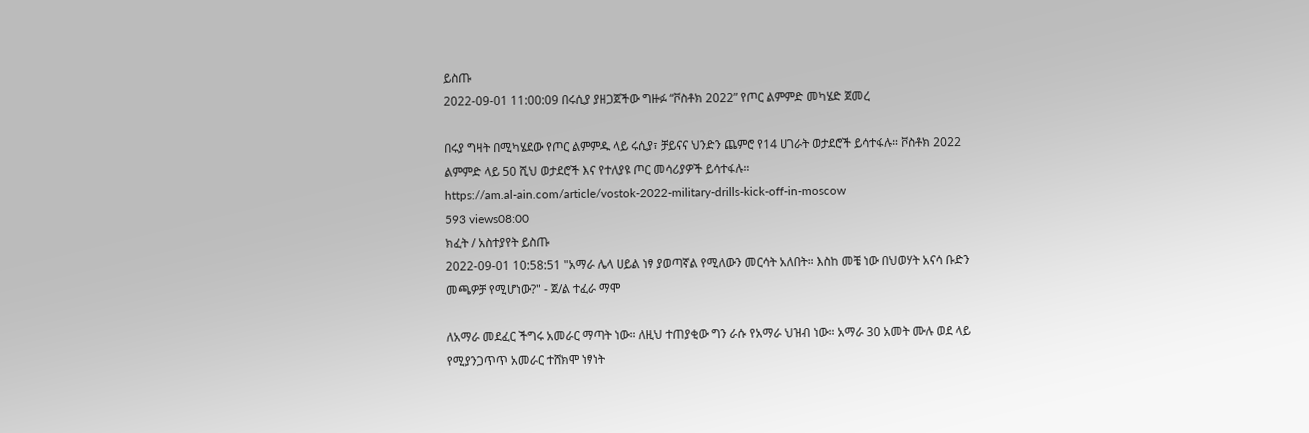ይስጡ
2022-09-01 11:00:09 በሩሲያ ያዘጋጀችው ግዙፉ “ቮስቶክ 2022” የጦር ልምምድ መካሄድ ጀመረ

በሩያ ግዛት በሚካሄደው የጦር ልምምዱ ላይ ሩሲያ፣ ቻይናና ህንድን ጨምሮ የ14 ሀገራት ወታደሮች ይሳተፋሉ። ቮስቶክ 2022 ልምምድ ላይ 50 ሺህ ወታደሮች እና የተለያዩ ጦር መሳሪያዎች ይሳተፋሉ።
https://am.al-ain.com/article/vostok-2022-military-drills-kick-off-in-moscow
593 views08:00
ክፈት / አስተያየት ይስጡ
2022-09-01 10:58:51 "አማራ ሌላ ሀይል ነፃ ያወጣኛል የሚለውን መርሳት አለበት። እስከ መቼ ነው በህወሃት አናሳ ቡድን መጫዎቻ የሚሆነው?" - ጀ/ል ተፈራ ማሞ

ለአማራ መደፈር ችግሩ አመራር ማጣት ነው። ለዚህ ተጠያቂው ግን ራሱ የአማራ ህዝብ ነው። አማራ 30 አመት ሙሉ ወደ ላይ የሚያንጋጥጥ አመራር ተሸክሞ ነፃነት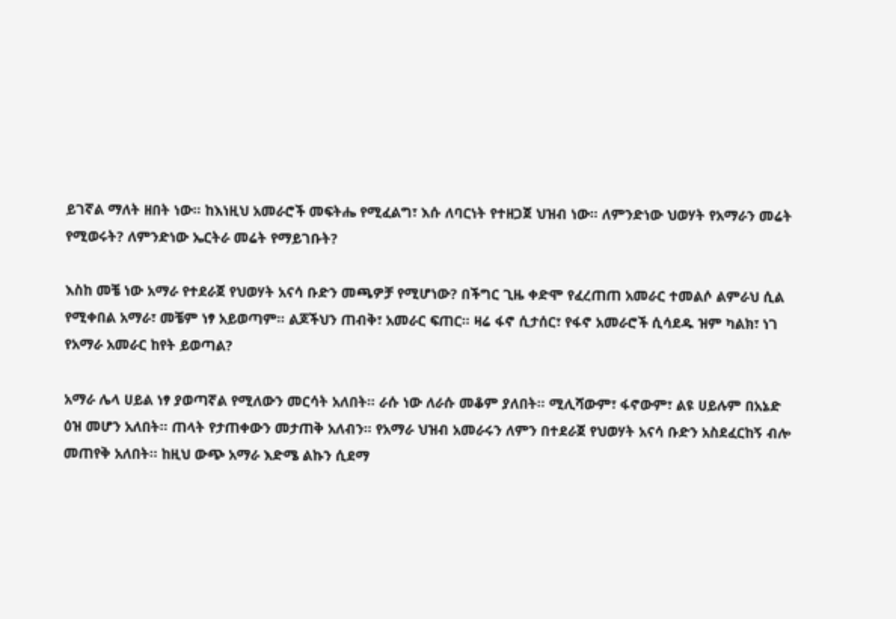ይገኛል ማለት ዘበት ነው። ከእነዚህ አመራሮች መፍትሔ የሚፈልግ፣ እሱ ለባርነት የተዘጋጀ ህዝብ ነው። ለምንድነው ህወሃት የአማራን መሬት የሚወሩት? ለምንድነው ኤርትራ መሬት የማይገቡት?

እስከ መቼ ነው አማራ የተደራጀ የህወሃት አናሳ ቡድን መጫዎቻ የሚሆነው? በችግር ጊዜ ቀድሞ የፈረጠጠ አመራር ተመልሶ ልምራህ ሲል የሚቀበል አማራ፣ መቼም ነፃ አይወጣም። ልጆችህን ጠብቅ፣ አመራር ፍጠር። ዛሬ ፋኖ ሲታሰር፣ የፋኖ አመራሮች ሲሳደዱ ዝም ካልክ፣ ነገ የአማራ አመራር ከየት ይወጣል?

አማራ ሌላ ሀይል ነፃ ያወጣኛል የሚለውን መርሳት አለበት። ራሱ ነው ለራሱ መቆም ያለበት። ሚሊሻውም፣ ፋኖውም፣ ልዩ ሀይሉም በአኔድ ዕዝ መሆን አለበት። ጠላት የታጠቀውን መታጠቅ አለብን። የአማራ ህዝብ አመራሩን ለምን በተደራጀ የህወሃት አናሳ ቡድን አስደፈርከኝ ብሎ መጠየቅ አለበት። ከዚህ ውጭ አማራ እድሜ ልኩን ሲደማ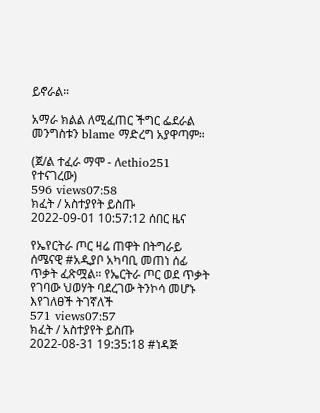ይኖራል።

አማራ ክልል ለሚፈጠር ችግር ፌደራል መንግስቱን blame ማድረግ አያዋጣም።

(ጀ/ል ተፈራ ማሞ - ለethio251 የተናገረው)
596 views07:58
ክፈት / አስተያየት ይስጡ
2022-09-01 10:57:12 ሰበር ዜና

የኤየርትራ ጦር ዛሬ ጠዋት በትግራይ ሰሜናዊ #አዲያቦ አካባቢ መጠነ ሰፊ ጥቃት ፈጽሟል። የኤርትራ ጦር ወደ ጥቃት የገባው ህወሃት ባደረገው ትንኮሳ መሆኑ እየገለፀች ትገኛለች
571 views07:57
ክፈት / አስተያየት ይስጡ
2022-08-31 19:35:18 #ነዳጅ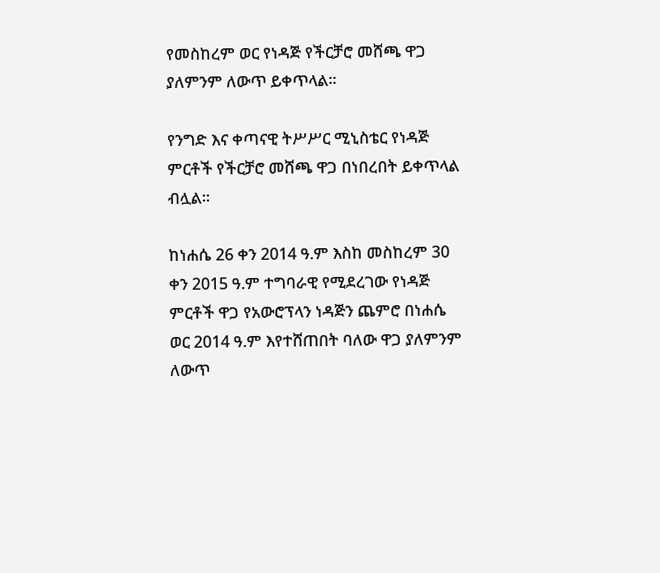የመስከረም ወር የነዳጅ የችርቻሮ መሸጫ ዋጋ ያለምንም ለውጥ ይቀጥላል።

የንግድ እና ቀጣናዊ ትሥሥር ሚኒስቴር የነዳጅ ምርቶች የችርቻሮ መሸጫ ዋጋ በነበረበት ይቀጥላል ብሏል።

ከነሐሴ 26 ቀን 2014 ዓ.ም እስከ መስከረም 30 ቀን 2015 ዓ.ም ተግባራዊ የሚደረገው የነዳጅ ምርቶች ዋጋ የአውሮፕላን ነዳጅን ጨምሮ በነሐሴ ወር 2014 ዓ.ም እየተሸጠበት ባለው ዋጋ ያለምንም ለውጥ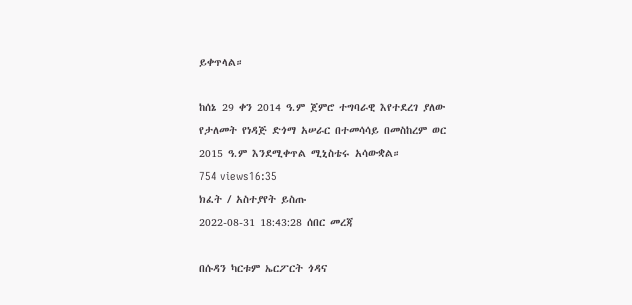ይቀጥላል።

ከሰኔ 29 ቀን 2014 ዓ.ም ጀምሮ ተግባራዊ እየተደረገ ያለው የታለመት የነዳጅ ድጎማ አሠራር በተመሳሳይ በመስከረም ወር 2015 ዓ.ም እንደሚቀጥል ሚኒስቴሩ አሳውቋል።
754 views16:35
ክፈት / አስተያየት ይስጡ
2022-08-31 18:43:28 ሰበር መረጃ

በሱዳን ካርቱም ኤርፖርት ጎዳና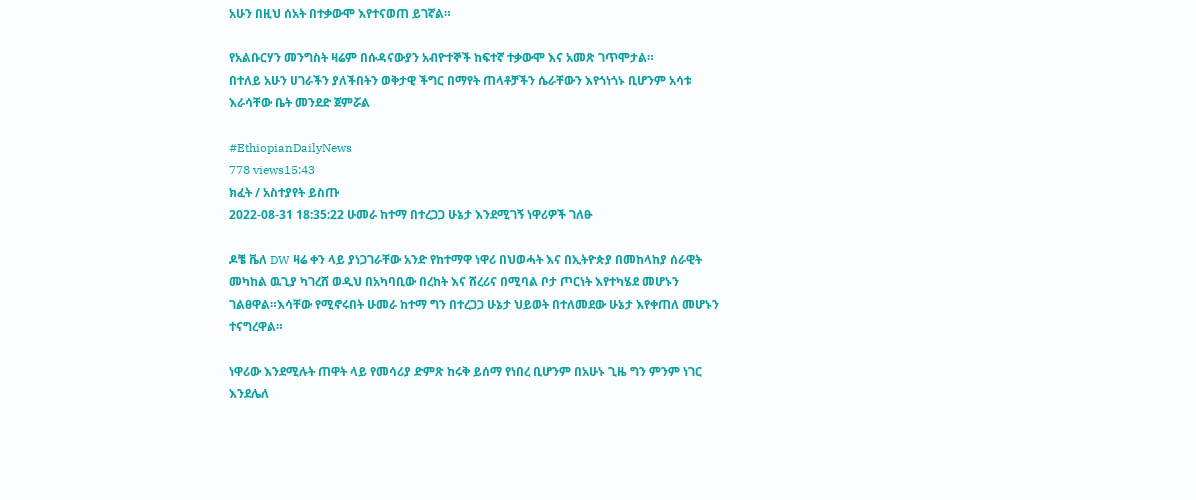አሁን በዚህ ሰአት በተቃውሞ እየተናወጠ ይገኛል።

የአልቡርሃን መንግስት ዛሬም በሱዳናውያን አብዮተኞች ከፍተኛ ተቃውሞ እና አመጽ ገጥሞታል።
በተለይ አሁን ሀገራችን ያለችበትን ወቅታዊ ችግር በማየት ጠላቶቻችን ሴራቸውን እየጎነጎኑ ቢሆንም አሳቱ እራሳቸው ቤት መንደድ ጀምሯል

#EthiopianDailyNews
778 views15:43
ክፈት / አስተያየት ይስጡ
2022-08-31 18:35:22 ሁመራ ከተማ በተረጋጋ ሁኔታ እንደሚገኝ ነዋሪዎች ገለፁ

ዶቼ ቬለ DW ዛሬ ቀን ላይ ያነጋገራቸው አንድ የከተማዋ ነዋሪ በህወሓት እና በኢትዮጵያ በመከላከያ ሰራዊት መካከል ዉጊያ ካገረሸ ወዲህ በአካባቢው በረከት እና ሸረሪና በሚባል ቦታ ጦርነት እየተካሄደ መሆኑን ገልፀዋል።እሳቸው የሚኖሩበት ሁመራ ከተማ ግን በተረጋጋ ሁኔታ ህይወት በተለመደው ሁኔታ እየቀጠለ መሆኑን ተናግረዋል።

ነዋሪው እንደሚሉት ጠዋት ላይ የመሳሪያ ድምጽ ከሩቅ ይሰማ የነበረ ቢሆንም በአሁኑ ጊዜ ግን ምንም ነገር እንደሌለ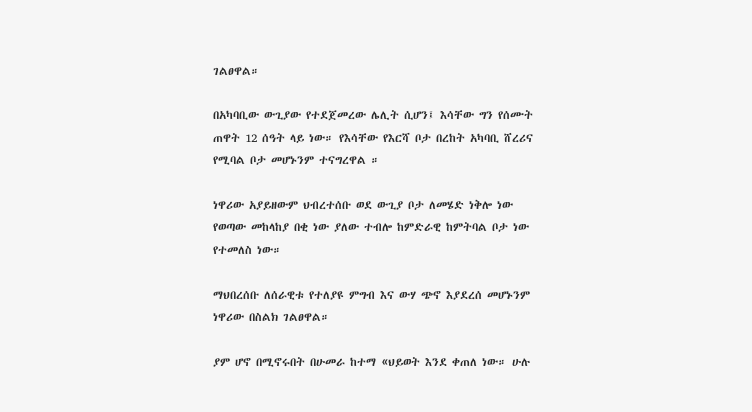ገልፀዋል።

በአካባቢው ውጊያው የተደጀመረው ሌሊት ሲሆን፤ እሳቸው ግን የሰሙት ጠዋት 12 ሰዓት ላይ ነው። የእሳቸው የእርሻ ቦታ በረከት አካባቢ ሸረሪና የሚባል ቦታ መሆኑንም ተናግረዋል ።

ነዋሪው አያይዘውም ህብረተሰቡ ወደ ውጊያ ቦታ ለመሄድ ነቅሎ ነው የወጣው መከላከያ በቂ ነው ያለው ተብሎ ከምድራዊ ከምትባል ቦታ ነው የተመለስ ነው።

ማህበረሰቡ ለሰራዊቱ የተለያዩ ምግብ እና ውሃ ጭኖ እያደረሰ መሆኑንም ነዋሪው በስልክ ገልፀዋል።

ያም ሆኖ በሚኖሩበት በሁመራ ከተማ «ህይወት እንደ ቀጠለ ነው። ሁሉ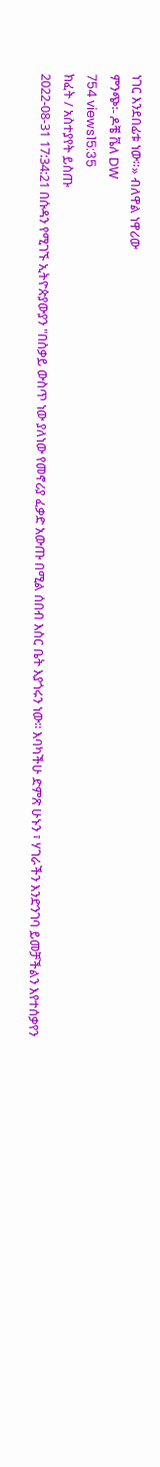ነገር እንደበፊቱ ነው።» ብለዋል ነዋሪው
ምንጭ፡- ዶቼ ቬለ DW
754 views15:35
ክፈት / አስተያየት ይስጡ
2022-08-31 17:34:21 በሱዳን የሚገኙ ኢትዮጵያውያን "በስቃይ ውስጥ ነው ያለነው የመኖሪያ ፈቃድ አውጡ በሚል ሰበብ እስር ቤት እያጎሩን ነው፡፡ እባካችሁ ድምጽ ሁኑን ፣ ሃገራችን እንድንገባ ይመቻችልን እየተሰቃየን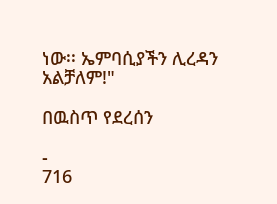ነው፡፡ ኤምባሲያችን ሊረዳን አልቻለም!"

በዉስጥ የደረሰን

-
716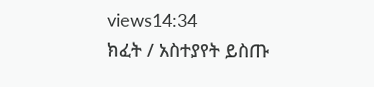views14:34
ክፈት / አስተያየት ይስጡ